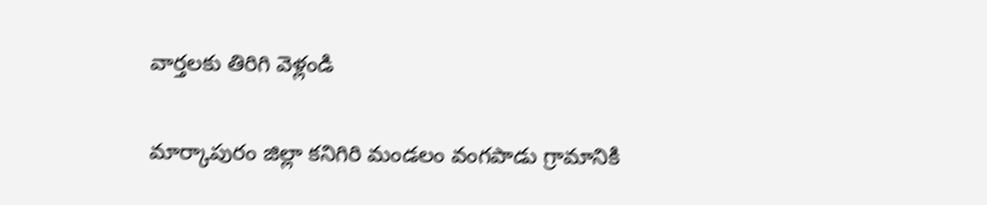వార్తలకు తిరిగి వెళ్లండి

మార్కాపురం జిల్లా కనిగిరి మండలం వంగపాడు గ్రామానికి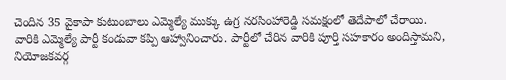చెందిన 35 వైకాపా కుటుంబాలు ఎమ్మెల్యే ముక్కు ఉగ్ర నరసింహారెడ్డి సమక్షంలో తెదేపాలో చేరాయి.
వారికి ఎమ్మెల్యే పార్టీ కండువా కప్పి ఆహ్వానించారు. పార్టీలో చేరిన వారికి పూర్తి సహకారం అందిస్తామని, నియోజకవర్గ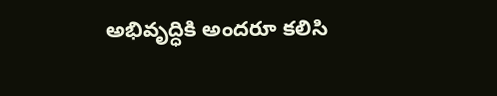అభివృద్ధికి అందరూ కలిసి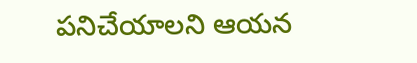పనిచేయాలని ఆయన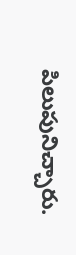పిలుపునిచ్చారు.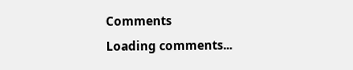Comments
Loading comments...